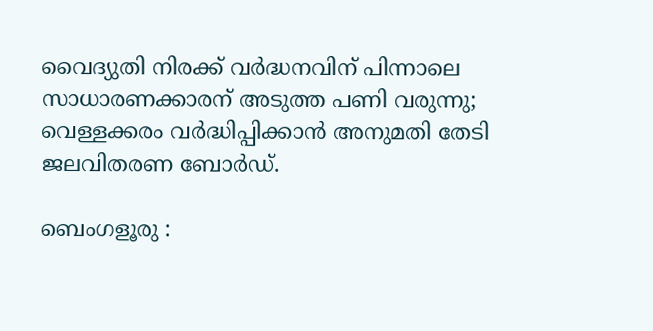വൈദ്യുതി നിരക്ക് വർദ്ധനവിന് പിന്നാലെ സാധാരണക്കാരന് അടുത്ത പണി വരുന്നു; വെള്ളക്കരം വർദ്ധിപ്പിക്കാൻ അനുമതി തേടി ജലവിതരണ ബോർഡ്.

ബെംഗളൂരു :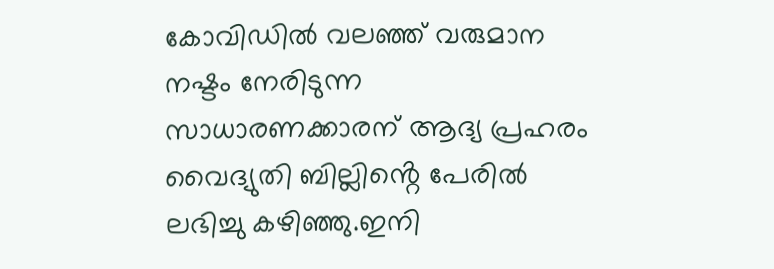കോവിഡിൽ വലഞ്ഞ് വരുമാന നഷ്ടം നേരിടുന്ന സാധാരണക്കാരന് ആദ്യ പ്രഹരം വൈദ്യുതി ബില്ലിൻ്റെ പേരിൽ ലഭിച്ചു കഴിഞ്ഞു.ഇനി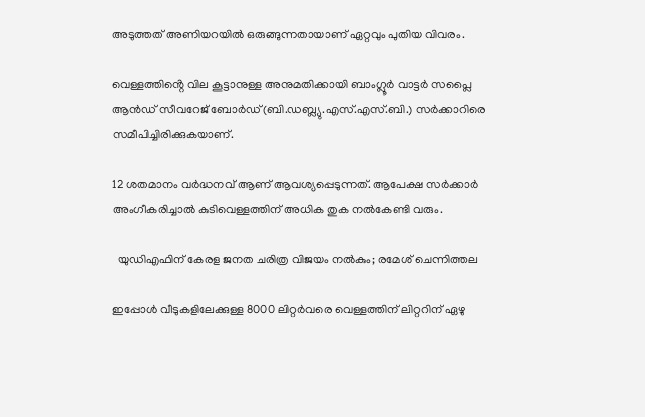അടുത്തത് അണിയറയിൽ ഒരുങ്ങുന്നതായാണ് ഏറ്റവും പുതിയ വിവരം.

വെള്ളത്തിൻ്റെ വില കൂട്ടാനുള്ള അനുമതിക്കായി ബാംഗ്ലൂർ വാട്ടർ സപ്ലൈ ആൻഡ് സീവറേജ് ബോർഡ്(ബി.ഡബ്ല്യു.എസ്.എസ്.ബി.) സർക്കാറിരെ സമീപിച്ചിരിക്കുകയാണ്.

12 ശതമാനം വർദ്ധനവ് ആണ് ആവശ്യപ്പെടുന്നത്. ആപേക്ഷ സർക്കാർ അംഗീകരിച്ചാൽ കുടിവെള്ളത്തിന് അധിക തുക നൽകേണ്ടി വരും.

  യുഡിഎഫിന് കേരള ജനത ചരിത്ര വിജയം നൽകും; രമേശ്‌ ചെന്നിത്തല

ഇപ്പോൾ വീടുകളിലേക്കുള്ള 8000 ലിറ്റർവരെ വെള്ളത്തിന് ലിറ്ററിന് ഏഴു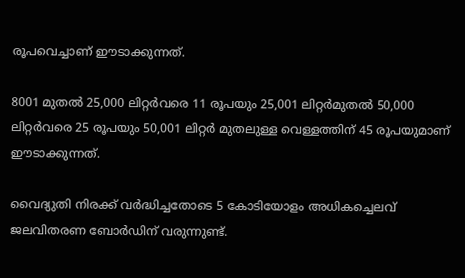രൂപവെച്ചാണ് ഈടാക്കുന്നത്.

8001 മുതൽ 25,000 ലിറ്റർവരെ 11 രൂപയും 25,001 ലിറ്റർമുതൽ 50,000 ലിറ്റർവരെ 25 രൂപയും 50,001 ലിറ്റർ മുതലുള്ള വെള്ളത്തിന് 45 രൂപയുമാണ് ഈടാക്കുന്നത്.

വൈദ്യുതി നിരക്ക് വർദ്ധിച്ചതോടെ 5 കോടിയോളം അധികച്ചെലവ് ജലവിതരണ ബോർഡിന് വരുന്നുണ്ട്.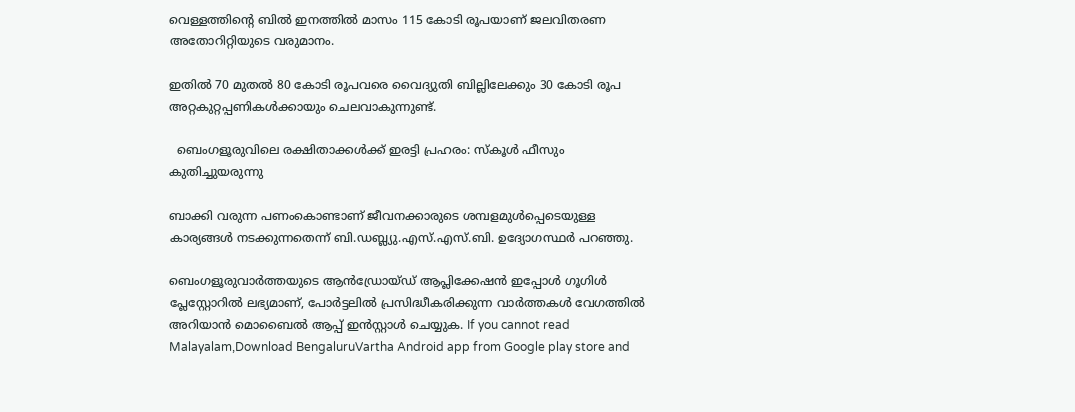വെള്ളത്തിന്റെ ബിൽ ഇനത്തിൽ മാസം 115 കോടി രൂപയാണ് ജലവിതരണ അതോറിറ്റിയുടെ വരുമാനം.

ഇതിൽ 70 മുതൽ 80 കോടി രൂപവരെ വൈദ്യുതി ബില്ലിലേക്കും 30 കോടി രൂപ അറ്റകുറ്റപ്പണികൾക്കായും ചെലവാകുന്നുണ്ട്.

  ബെംഗളൂരുവിലെ രക്ഷിതാക്കൾക്ക് ഇരട്ടി പ്രഹരം: സ്‌കൂൾ ഫീസും കുതിച്ചുയരുന്നു

ബാക്കി വരുന്ന പണംകൊണ്ടാണ് ജീവനക്കാരുടെ ശമ്പളമുൾപ്പെടെയുള്ള കാര്യങ്ങൾ നടക്കുന്നതെന്ന് ബി.ഡബ്ല്യു.എസ്.എസ്.ബി. ഉദ്യോഗസ്ഥർ പറഞ്ഞു.

ബെംഗളൂരുവാർത്തയുടെ ആൻഡ്രോയ്ഡ് ആപ്ലിക്കേഷൻ ഇപ്പോൾ ഗൂഗിൾ പ്ലേസ്റ്റോറിൽ ലഭ്യമാണ്, പോർട്ടലിൽ പ്രസിദ്ധീകരിക്കുന്ന വാർത്തകൾ വേഗത്തിൽ അറിയാൻ മൊബൈൽ ആപ്പ് ഇൻസ്റ്റാൾ ചെയ്യുക. If you cannot read Malayalam,Download BengaluruVartha Android app from Google play store and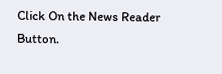Click On the News Reader Button.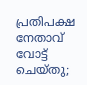പ്രതിപക്ഷ നേതാവ് വോട്ട് ചെയ്‌തു;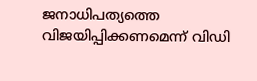ജനാധിപത്യത്തെ വിജയിപ്പിക്കണമെന്ന് വിഡി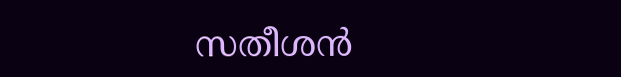സതീശന്‍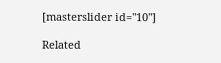[masterslider id="10"]

Related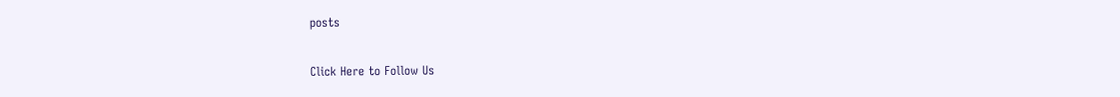posts

Click Here to Follow Us